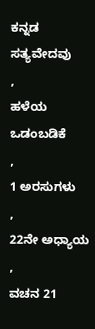ಕನ್ನಡ ಸತ್ಯವೇದವು
,
ಹಳೆಯ ಒಡಂಬಡಿಕೆ
,
1 ಅರಸುಗಳು
,
22ನೇ ಅಧ್ಯಾಯ
,
ವಚನ 21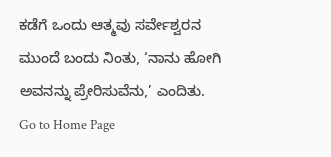ಕಡೆಗೆ ಒಂದು ಆತ್ಮವು ಸರ್ವೇಶ್ವರನ ಮುಂದೆ ಬಂದು ನಿಂತು, ‘ನಾನು ಹೋಗಿ ಅವನನ್ನು ಪ್ರೇರಿಸುವೆನು,’ ಎಂದಿತು.
Go to Home Page